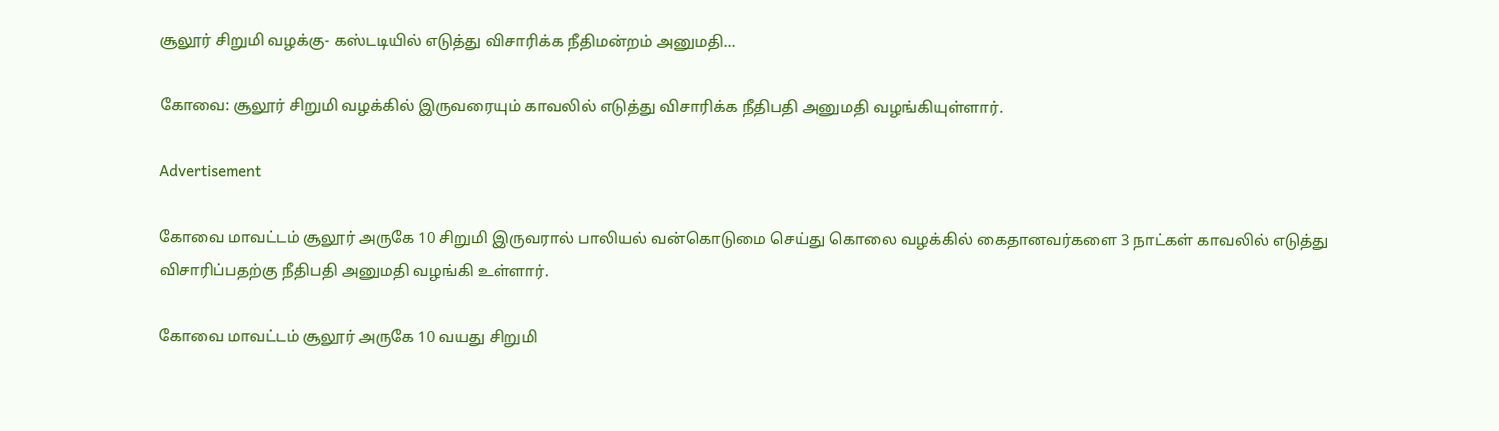சூலூர் சிறுமி வழக்கு- கஸ்டடியில் எடுத்து விசாரிக்க நீதிமன்றம் அனுமதி…

கோவை: சூலூர் சிறுமி வழக்கில் இருவரையும் காவலில் எடுத்து விசாரிக்க நீதிபதி அனுமதி வழங்கியுள்ளார்.

Advertisement

கோவை மாவட்டம் சூலூர் அருகே 10 சிறுமி இருவரால் பாலியல் வன்கொடுமை செய்து கொலை வழக்கில் கைதானவர்களை 3 நாட்கள் காவலில் எடுத்து விசாரிப்பதற்கு நீதிபதி அனுமதி வழங்கி உள்ளார்.

கோவை மாவட்டம் சூலூர் அருகே 10 வயது சிறுமி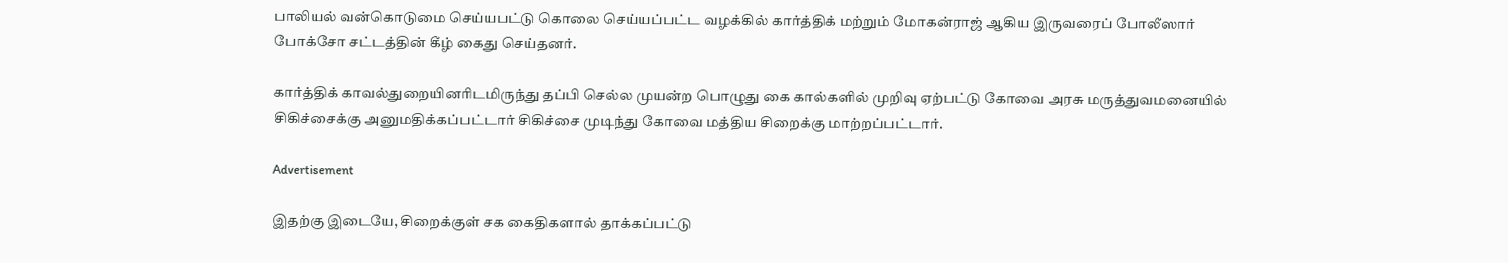பாலியல் வன்கொடுமை செய்யபட்டு கொலை செய்யப்பட்ட வழக்கில் கார்த்திக் மற்றும் மோகன்ராஜ் ஆகிய இருவரைப் போலீஸார் போக்சோ சட்டத்தின் கீழ் கைது செய்தனர்.

கார்த்திக் காவல்துறையினரிடமிருந்து தப்பி செல்ல முயன்ற பொழுது கை கால்களில் முறிவு ஏற்பட்டு கோவை அரசு மருத்துவமனையில் சிகிச்சைக்கு அனுமதிக்கப்பட்டார் சிகிச்சை முடிந்து கோவை மத்திய சிறைக்கு மாற்றப்பட்டார்.

Advertisement

இதற்கு இடையே, சிறைக்குள் சக கைதிகளால் தாக்கப்பட்டு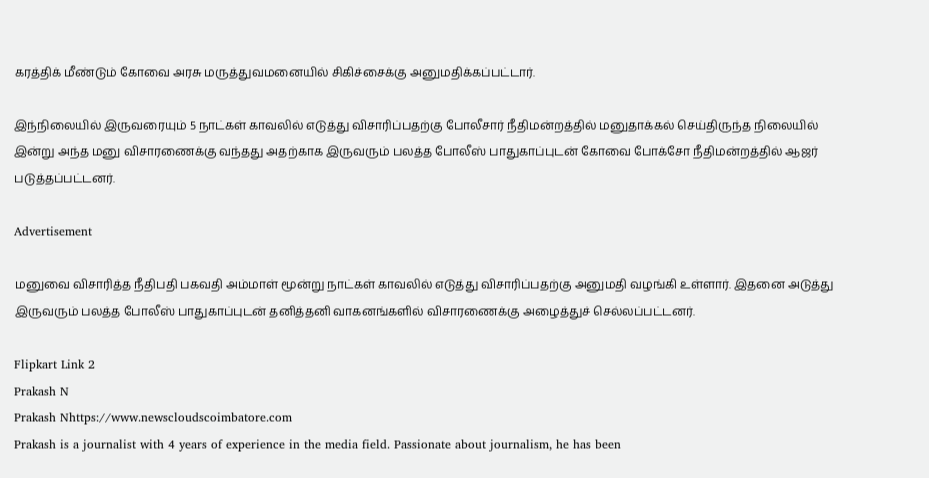கரத்திக் மீண்டும் கோவை அரசு மருத்துவமனையில் சிகிச்சைக்கு அனுமதிக்கப்பட்டார்.

இந்நிலையில் இருவரையும் 5 நாட்கள் காவலில் எடுத்து விசாரிப்பதற்கு போலீசார் நீதிமன்றத்தில் மனுதாக்கல் செய்திருந்த நிலையில் இன்று அந்த மனு விசாரணைக்கு வந்தது அதற்காக இருவரும் பலத்த போலீஸ் பாதுகாப்புடன் கோவை போக்சோ நீதிமன்றத்தில் ஆஜர் படுத்தப்பட்டனர்.

Advertisement

மனுவை விசாரித்த நீதிபதி பகவதி அம்மாள் மூன்று நாட்கள் காவலில் எடுத்து விசாரிப்பதற்கு அனுமதி வழங்கி உள்ளார். இதனை அடுத்து இருவரும் பலத்த போலீஸ் பாதுகாப்புடன் தனித்தனி வாகனங்களில் விசாரணைக்கு அழைத்துச் செல்லப்பட்டனர்.

Flipkart Link 2
Prakash N
Prakash Nhttps://www.newscloudscoimbatore.com
Prakash is a journalist with 4 years of experience in the media field. Passionate about journalism, he has been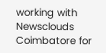working with Newsclouds Coimbatore for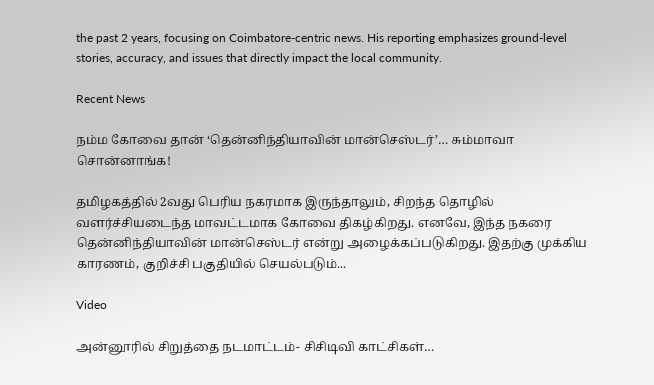the past 2 years, focusing on Coimbatore-centric news. His reporting emphasizes ground-level stories, accuracy, and issues that directly impact the local community.

Recent News

நம்ம கோவை தான் ‘தென்னிந்தியாவின் மான்செஸ்டர்’… சும்மாவா சொன்னாங்க!

தமிழகத்தில் 2வது பெரிய நகரமாக இருந்தாலும், சிறந்த தொழில் வளர்ச்சியடைந்த மாவட்டமாக கோவை திகழ்கிறது. எனவே, இந்த நகரை தென்னிந்தியாவின் மான்செஸ்டர் என்று அழைக்கப்படுகிறது. இதற்கு முக்கிய காரணம், குறிச்சி பகுதியில் செயல்படும்...

Video

அன்னூரில் சிறுத்தை நடமாட்டம்- சிசிடிவி காட்சிகள்…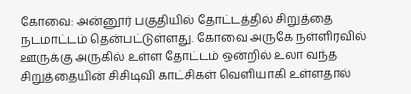கோவை: அன்னூர் பகுதியில் தோட்டத்தில் சிறுத்தை நடமாட்டம் தென்பட்டுள்ளது. கோவை அருகே நள்ளிரவில் ஊருக்கு அருகில் உள்ள தோட்டம் ஒன்றில் உலா வந்த சிறுத்தையின் சிசிடிவி காட்சிகள் வெளியாகி உள்ளதால்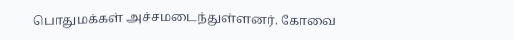பொதுமக்கள் அச்சமடைந்துள்ளனர். கோவை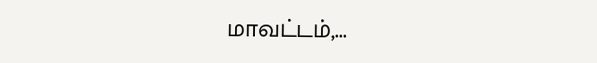மாவட்டம்,...